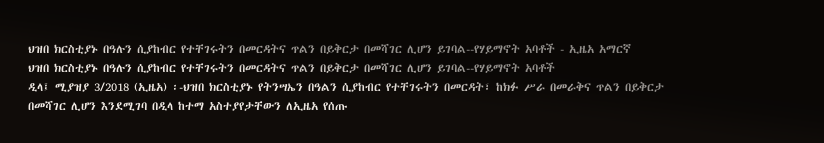ህዝበ ክርስቲያኑ በዓሉን ሲያከብር የተቸገሩትን በመርዳትና ጥልን በይቅርታ በመሻገር ሊሆን ይገባል--የሃይማኖት አባቶች - ኢዜአ አማርኛ
ህዝበ ክርስቲያኑ በዓሉን ሲያከብር የተቸገሩትን በመርዳትና ጥልን በይቅርታ በመሻገር ሊሆን ይገባል--የሃይማኖት አባቶች
ዲላ፤ ሚያዝያ 3/2018 (ኢዜአ) ፡-ህዝበ ክርስቲያኑ የትንሣኤን በዓልን ሲያከብር የተቸገሩትን በመርዳት፣ ከክፉ ሥራ በመራቅና ጥልን በይቅርታ በመሻገር ሊሆን እንደሚገባ በዲላ ከተማ አስተያየታቸውን ለኢዜአ የሰጡ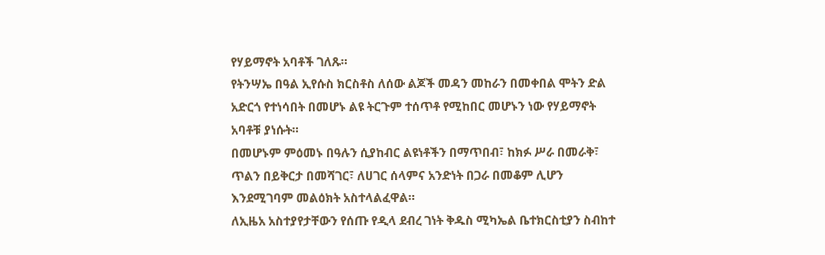የሃይማኖት አባቶች ገለጹ።
የትንሣኤ በዓል ኢየሱስ ክርስቶስ ለሰው ልጆች መዳን መከራን በመቀበል ሞትን ድል አድርጎ የተነሳበት በመሆኑ ልዩ ትርጉም ተሰጥቶ የሚከበር መሆኑን ነው የሃይማኖት አባቶቹ ያነሱት።
በመሆኑም ምዕመኑ በዓሉን ሲያከብር ልዩነቶችን በማጥበብ፣ ከክፉ ሥራ በመራቅ፣ ጥልን በይቅርታ በመሻገር፣ ለሀገር ሰላምና አንድነት በጋራ በመቆም ሊሆን እንደሚገባም መልዕክት አስተላልፈዋል።
ለኢዜአ አስተያየታቸውን የሰጡ የዲላ ደብረ ገነት ቅዱስ ሚካኤል ቤተክርስቲያን ስብከተ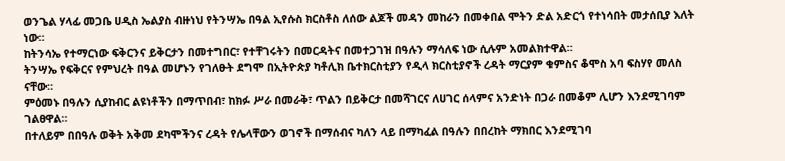ወንጌል ሃላፊ መጋቤ ሀዲስ ኤልያስ ብዙነህ የትንሣኤ በዓል ኢየሱስ ክርስቶስ ለሰው ልጆች መዳን መከራን በመቀበል ሞትን ድል አድርጎ የተነሳበት መታሰቢያ እለት ነው።
ከትንሳኤ የተማርነው ፍቅርንና ይቅርታን በመተግበር፣ የተቸገሩትን በመርዳትና በመተጋገዝ በዓሉን ማሳለፍ ነው ሲሉም አመልክተዋል።
ትንሣኤ የፍቅርና የምህረት በዓል መሆኑን የገለፁት ደግሞ በኢትዮጵያ ካቶሊክ ቤተክርስቲያን የዲላ ክርስቲያኖች ረዳት ማርያም ቁምስና ቆሞስ አባ ፍስሃየ መለስ ናቸው።
ምዕመኑ በዓሉን ሲያከብር ልዩነቶችን በማጥበብ፣ ከክፉ ሥራ በመራቅ፣ ጥልን በይቅርታ በመሻገርና ለሀገር ሰላምና አንድነት በጋራ በመቆም ሊሆን እንደሚገባም ገልፀዋል።
በተለይም በበዓሉ ወቅት አቅመ ደካሞችንና ረዳት የሌላቸውን ወገኖች በማሰብና ካለን ላይ በማካፈል በዓሉን በበረከት ማክበር እንደሚገባ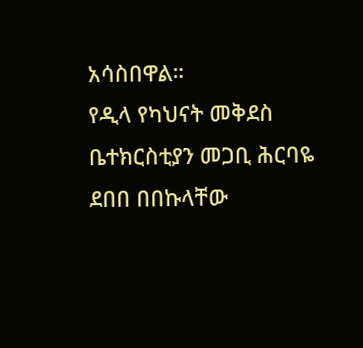አሳስበዋል።
የዲላ የካህናት መቅደስ ቤተክርስቲያን መጋቢ ሕርባዬ ደበበ በበኩላቸው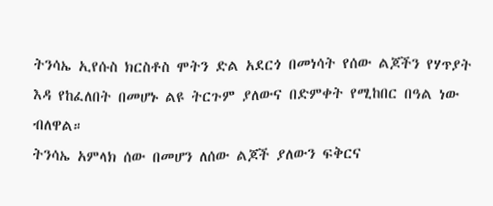ትንሳኤ ኢየሱስ ክርስቶስ ሞትን ድል አደርጎ በመነሳት የሰው ልጆችን የሃጥያት እዳ የከፈለበት በመሆኑ ልዩ ትርጉም ያለውና በድምቀት የሚከበር በዓል ነው ብለዋል።
ትንሳኤ አምላክ ሰው በመሆን ለሰው ልጆች ያለውን ፍቅርና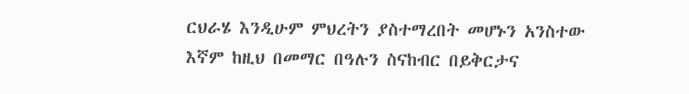ርህራሄ እንዲሁም ምህረትን ያስተማረበት መሆኑን አንስተው እኛም ከዚህ በመማር በዓሉን ስናከብር በይቅርታና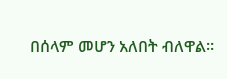በሰላም መሆን አለበት ብለዋል።